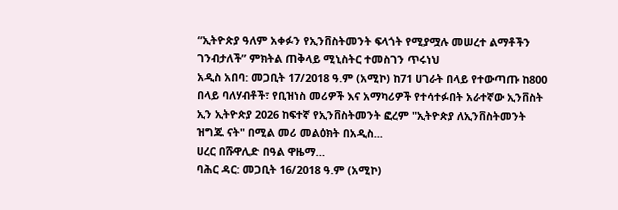“ኢትዮጵያ ዓለም አቀፉን የኢንቨስትመንት ፍላጎት የሚያሟሉ መሠረተ ልማቶችን ገንብታለች” ምክትል ጠቅላይ ሚኒስትር ተመስገን ጥሩነህ
አዲስ አበባ: መጋቢት 17/2018 ዓ.ም (አሚኮ) ከ71 ሀገራት በላይ የተውጣጡ ከ800 በላይ ባለሃብቶች፣ የቢዝነስ መሪዎች እና አማካሪዎች የተሳተፉበት አራተኛው ኢንቨስት ኢን ኢትዮጵያ 2026 ከፍተኛ የኢንቨስትመንት ፎረም "ኢትዮጵያ ለኢንቨስትመንት ዝግጁ ናት" በሚል መሪ መልዕክት በአዲስ...
ሀረር በሹዋሊድ በዓል ዋዜማ…
ባሕር ዳር: መጋቢት 16/2018 ዓ.ም (አሚኮ)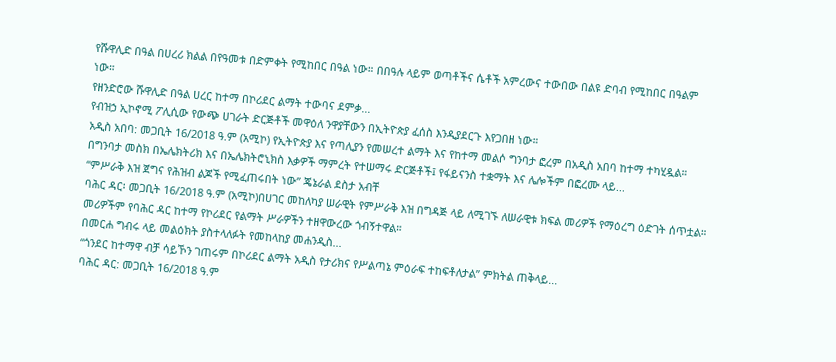የሹዋሊድ በዓል በሀረሪ ክልል በየዓመቱ በድምቀት የሚከበር በዓል ነው። በበዓሉ ላይም ወጣቶችና ሴቶች አምረውና ተውበው በልዩ ድባብ የሚከበር በዓልም ነው።
የዘንድሮው ሹዋሊድ በዓል ሀረር ከተማ በኮሪደር ልማት ተውባና ደምቃ...
የብዝኃ ኢኮኖሚ ፖሊሲው የውጭ ሀገራት ድርጅቶች መዋዕለ ንዋያቸውን በኢትዮጵያ ፈሰስ እንዲያደርጉ እየጋበዘ ነው።
አዲስ አበባ: መጋቢት 16/2018 ዓ.ም (አሚኮ) የኢትዮጵያ እና የጣሊያን የመሠረተ ልማት እና የከተማ መልሶ ግንባታ ፎረም በአዲስ አበባ ከተማ ተካሂዷል።
በግንባታ መስክ በኤሌክትሪክ እና በኤሌክትሮኒክስ እቃዎች ማምረት የተሠማሩ ድርጅቶች፤ የፋይናንስ ተቋማት እና ሌሎችም በፎረሙ ላይ...
“ምሥራቅ እዝ ጀግና የሕዝብ ልጆች የሚፈጠሩበት ነው” ጄኔራል ደስታ አብቸ
ባሕር ዳር፡ መጋቢት 16/2018 ዓ.ም (አሚኮ)በሀገር መከለካያ ሠራዊት የምሥራቅ እዝ በግዳጅ ላይ ለሚገኙ ለሠራዊቱ ክፍል መሪዎች የማዕረግ ዕድገት ሰጥቷል። መሪዎችም የባሕር ዳር ከተማ የኮሪደር የልማት ሥራዎችን ተዘዋውረው ጎብኝተዋል።
በመርሐ ግብሩ ላይ መልዕክት ያስተላለፉት የመከላከያ መሐንዲስ...
“ጎንደር ከተማዋ ብቻ ሳይኾን ገጠሩም በኮሪደር ልማት አዲስ የታሪክና የሥልጣኔ ምዕራፍ ተከፍቶለታል” ምክትል ጠቅላይ...
ባሕር ዳር: መጋቢት 16/2018 ዓ.ም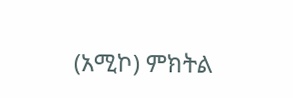(አሚኮ) ምክትል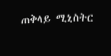ጠቅላይ ሚኒስትር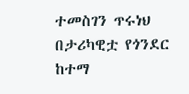ተመስገን ጥሩነህ በታሪካዊቷ የጎንደር ከተማ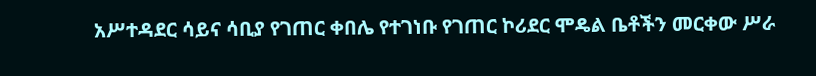አሥተዳደር ሳይና ሳቢያ የገጠር ቀበሌ የተገነቡ የገጠር ኮሪደር ሞዴል ቤቶችን መርቀው ሥራ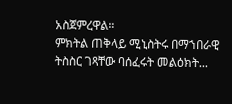አስጀምረዋል።
ምክትል ጠቅላይ ሚኒስትሩ በማኀበራዊ ትስስር ገጻቸው ባሰፈሩት መልዕክት...